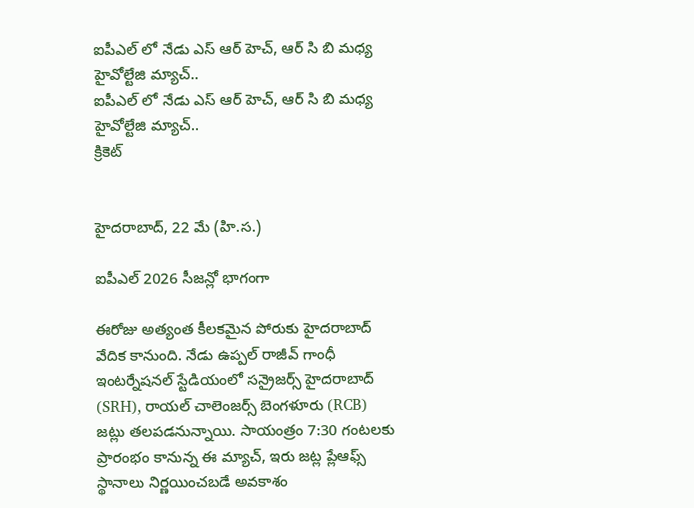ఐపీఎల్ లో నేడు ఎస్ ఆర్ హెచ్, ఆర్ సి బి మధ్య హైవోల్టేజి మ్యాచ్..
ఐపీఎల్ లో నేడు ఎస్ ఆర్ హెచ్, ఆర్ సి బి మధ్య హైవోల్టేజి మ్యాచ్..
క్రికెట్


హైదరాబాద్, 22 మే (హి.స.)

ఐపీఎల్ 2026 సీజన్లో భాగంగా

ఈరోజు అత్యంత కీలకమైన పోరుకు హైదరాబాద్ వేదిక కానుంది. నేడు ఉప్పల్ రాజీవ్ గాంధీ ఇంటర్నేషనల్ స్టేడియంలో సన్రైజర్స్ హైదరాబాద్ (SRH), రాయల్ చాలెంజర్స్ బెంగళూరు (RCB) జట్లు తలపడనున్నాయి. సాయంత్రం 7:30 గంటలకు ప్రారంభం కానున్న ఈ మ్యాచ్, ఇరు జట్ల ప్లేఆఫ్స్ స్థానాలు నిర్ణయించబడే అవకాశం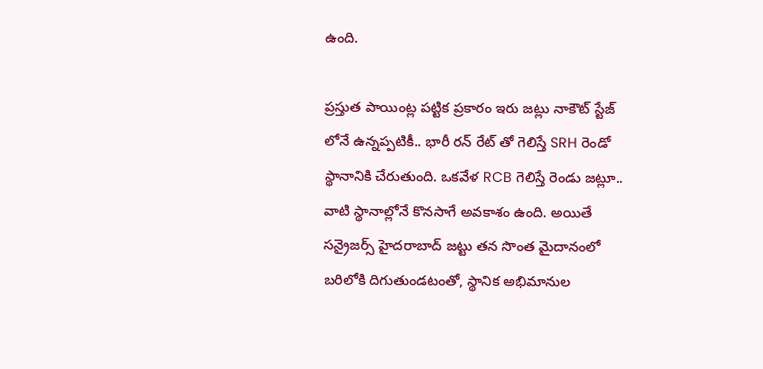ఉంది.

ప్రస్తుత పాయింట్ల పట్టిక ప్రకారం ఇరు జట్లు నాకౌట్ స్టేజ్ లోనే ఉన్నప్పటికీ.. భారీ రన్ రేట్ తో గెలిస్తే SRH రెండో స్థానానికి చేరుతుంది. ఒకవేళ RCB గెలిస్తే రెండు జట్లూ.. వాటి స్థానాల్లోనే కొనసాగే అవకాశం ఉంది. అయితే సన్రైజర్స్ హైదరాబాద్ జట్టు తన సొంత మైదానంలో బరిలోకి దిగుతుండటంతో, స్థానిక అభిమానుల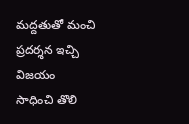మద్దతుతో మంచి ప్రదర్శన ఇచ్చి విజయం సాధించి తొలి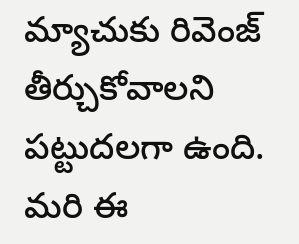మ్యాచుకు రివెంజ్ తీర్చుకోవాలని పట్టుదలగా ఉంది. మరి ఈ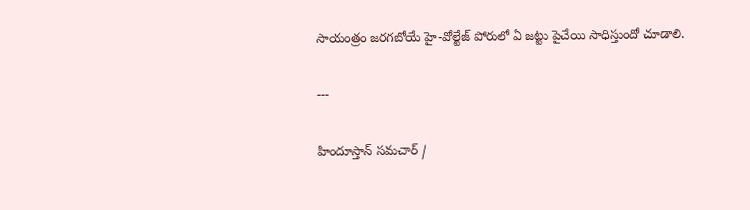సాయంత్రం జరగబోయే హై-వోల్టేజ్ పోరులో ఏ జట్టు పైచేయి సాధిస్తుందో చూడాలి.

---

హిందూస్తాన్ సమచార్ /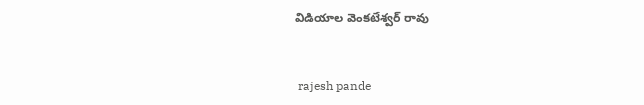విడియాల వెంకటేశ్వర్ రావు


 rajesh pande